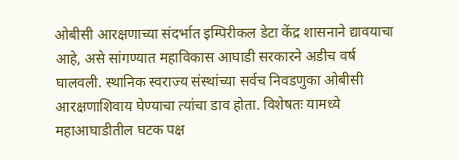ओबीसी आरक्षणाच्या संदर्भात इम्पिरीकल डेटा केंद्र शासनाने द्यावयाचा आहे, असे सांगण्यात महाविकास आघाडी सरकारने अडीच वर्ष घालवली. स्थानिक स्वराज्य संस्थांच्या सर्वच निवडणुका ओबीसी आरक्षणाशिवाय घेण्याचा त्यांचा डाव होता. विशेषतः यामध्ये महाआघाडीतील घटक पक्ष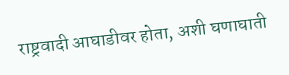राष्ट्रवादी आघाडीवर होता, अशी घणाघाती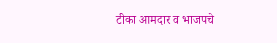टीका आमदार व भाजपचे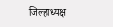जिल्हाध्यक्ष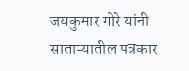जयकुमार गोरे यांनी साताऱ्यातील पत्रकार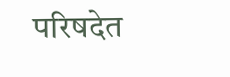परिषदेत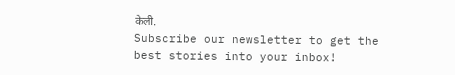केली.
Subscribe our newsletter to get the best stories into your inbox!